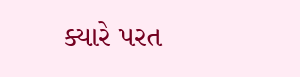ક્યારે પરત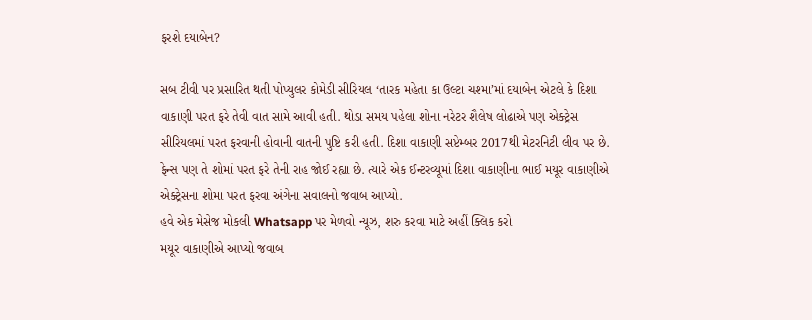ફરશે દયાબેન?

સબ ટીવી પર પ્રસારિત થતી પોપ્યુલર કોમેડી સીરિયલ ‘તારક મહેતા કા ઉલ્ટા ચશ્મા’માં દયાબેન એટલે કે દિશા વાકાણી પરત ફરે તેવી વાત સામે આવી હતી. થોડા સમય પહેલા શોના નરેટર શૈલેષ લોઢાએ પણ એક્ટ્રેસ સીરિયલમાં પરત ફરવાની હોવાની વાતની પુષ્ટિ કરી હતી. દિશા વાકાણી સપ્ટેમ્બર 2017થી મેટરનિટી લીવ પર છે. ફેન્સ પણ તે શોમાં પરત ફરે તેની રાહ જોઈ રહ્યા છે. ત્યારે એક ઈન્ટરવ્યૂમાં દિશા વાકાણીના ભાઈ મયૂર વાકાણીએ એક્ટ્રેસના શોમા પરત ફરવા અંગેના સવાલનો જવાબ આપ્યો.
હવે એક મેસેજ મોકલી Whatsapp પર મેળવો ન્યૂઝ, શરુ કરવા માટે અહીં ક્લિક કરો
મયૂર વાકાણીએ આપ્યો જવાબ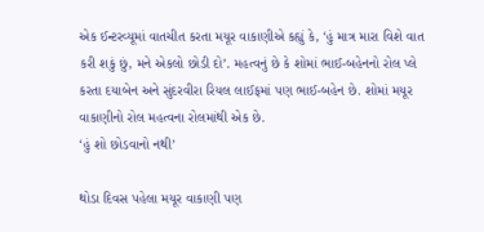એક ઈન્ટરવ્યૂમાં વાતચીત કરતા મયૂર વાકાણીએ કહ્યું કે, ‘હું માત્ર મારા વિશે વાત કરી શકું છું, મને એકલો છોડી દો’. મહત્વનું છે કે શોમાં ભાઈ-બહેનનો રોલ પ્લે કરતા દયાબેન અને સુંદરવીરા રિયલ લાઈફમાં પણ ભાઈ-બહેન છે. શોમાં મયૂર વાકાણીનો રોલ મહત્વના રોલમાંથી એક છે.
‘હું શો છોડવાનો નથી’

થોડા દિવસ પહેલા મયૂર વાકાણી પણ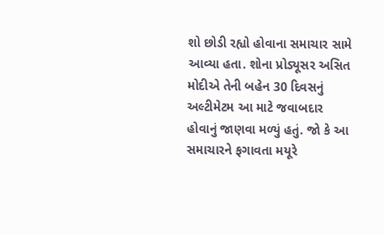શો છોડી રહ્યો હોવાના સમાચાર સામે આવ્યા હતા. શોના પ્રોડ્યૂસર અસિત મોદીએ તેની બહેન 30 દિવસનું અલ્ટીમેટમ આ માટે જવાબદાર હોવાનું જાણવા મળ્યું હતું. જો કે આ સમાચારને ફગાવતા મયૂરે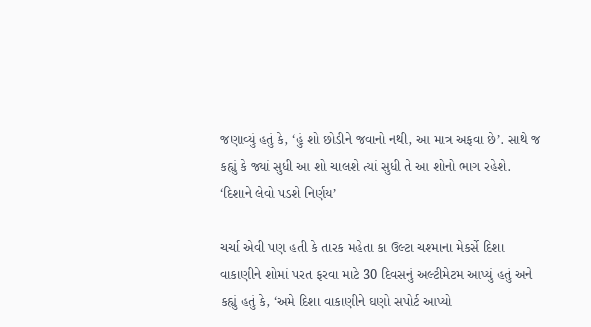જણાવ્યું હતું કે, ‘હું શો છોડીને જવાનો નથી, આ માત્ર અફવા છે’. સાથે જ કહ્યું કે જ્યાં સુધી આ શો ચાલશે ત્યાં સુધી તે આ શોનો ભાગ રહેશે.
‘દિશાને લેવો પડશે નિર્ણય’

ચર્ચા એવી પણ હતી કે તારક મહેતા કા ઉલ્ટા ચશ્માના મેકર્સે દિશા વાકાણીને શોમાં પરત ફરવા માટે 30 દિવસનું અલ્ટીમેટમ આપ્યું હતું અને કહ્યું હતું કે, ‘અમે દિશા વાકાણીને ઘણો સપોર્ટ આપ્યો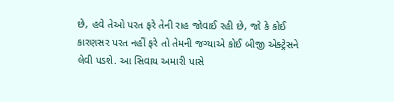છે, હવે તેઓ પરત ફરે તેની રાહ જોવાઈ રહી છે, જો કે કોઈ કારણસર પરત નહીં ફરે તો તેમની જગ્યાએ કોઈ બીજી એક્ટ્રેસને લેવી પડશે. આ સિવાય અમારી પાસે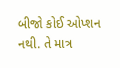બીજો કોઈ ઓપ્શન નથી. તે માત્ર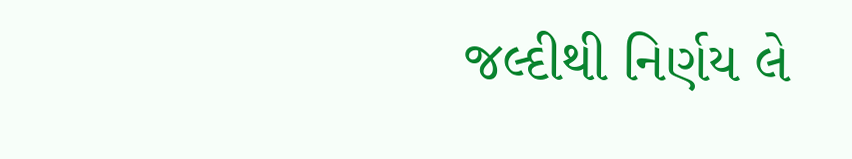જલ્દીથી નિર્ણય લે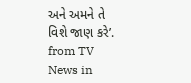અને અમને તે વિશે જાણ કરે’.
from TV News in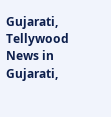Gujarati, Tellywood News in Gujarati,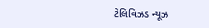ટેલિવિઝડ ન્યૂઝ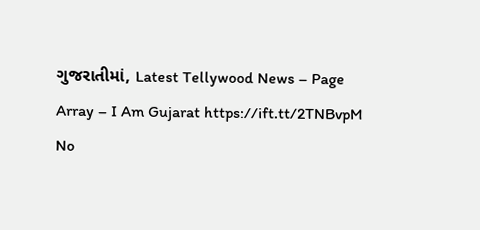ગુજરાતીમાં, Latest Tellywood News – Page Array – I Am Gujarat https://ift.tt/2TNBvpM
No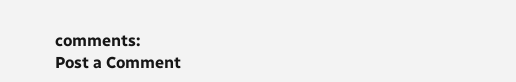comments:
Post a Comment